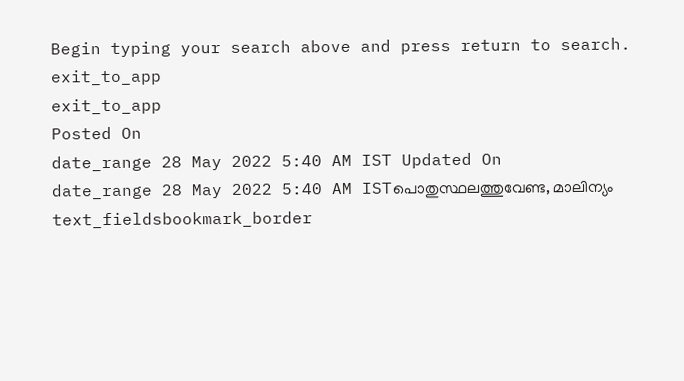Begin typing your search above and press return to search.
exit_to_app
exit_to_app
Posted On
date_range 28 May 2022 5:40 AM IST Updated On
date_range 28 May 2022 5:40 AM ISTപൊതുസ്ഥലത്തുവേണ്ട, മാലിന്യം
text_fieldsbookmark_border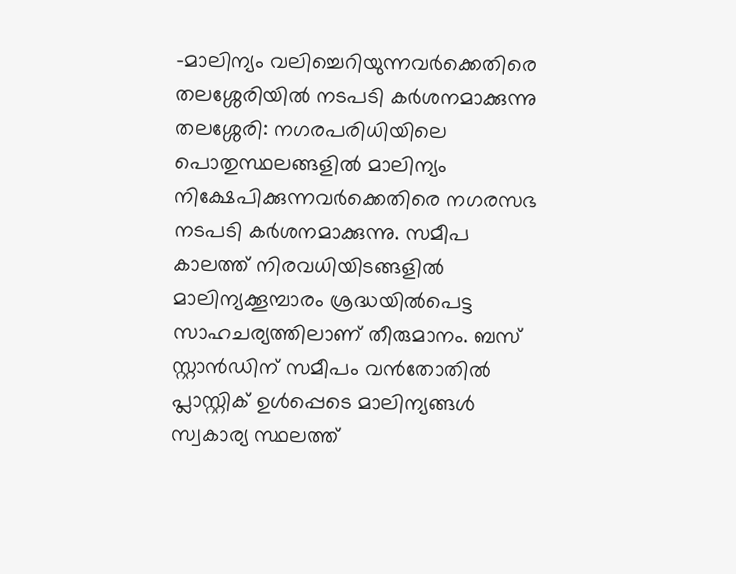-മാലിന്യം വലിച്ചെറിയുന്നവർക്കെതിരെ തലശ്ശേരിയിൽ നടപടി കർശനമാക്കുന്നു തലശ്ശേരി: നഗരപരിധിയിലെ പൊതുസ്ഥലങ്ങളിൽ മാലിന്യം നിക്ഷേപിക്കുന്നവർക്കെതിരെ നഗരസഭ നടപടി കർശനമാക്കുന്നു. സമീപ കാലത്ത് നിരവധിയിടങ്ങളിൽ മാലിന്യക്കൂമ്പാരം ശ്രദ്ധയിൽപെട്ട സാഹചര്യത്തിലാണ് തീരുമാനം. ബസ് സ്റ്റാൻഡിന് സമീപം വൻതോതിൽ പ്ലാസ്റ്റിക് ഉൾപ്പെടെ മാലിന്യങ്ങൾ സ്വകാര്യ സ്ഥലത്ത്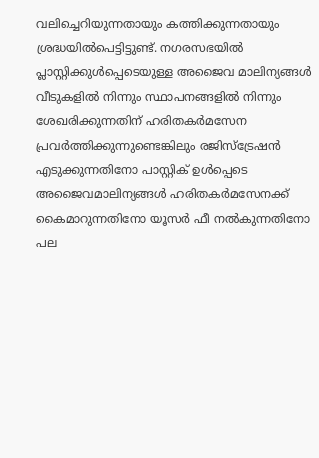വലിച്ചെറിയുന്നതായും കത്തിക്കുന്നതായും ശ്രദ്ധയിൽപെട്ടിട്ടുണ്ട്. നഗരസഭയിൽ പ്ലാസ്റ്റിക്കുൾപ്പെടെയുള്ള അജൈവ മാലിന്യങ്ങൾ വീടുകളിൽ നിന്നും സ്ഥാപനങ്ങളിൽ നിന്നും ശേഖരിക്കുന്നതിന് ഹരിതകർമസേന പ്രവർത്തിക്കുന്നുണ്ടെങ്കിലും രജിസ്ട്രേഷൻ എടുക്കുന്നതിനോ പാസ്റ്റിക് ഉൾപ്പെടെ അജൈവമാലിന്യങ്ങൾ ഹരിതകർമസേനക്ക് കൈമാറുന്നതിനോ യൂസർ ഫീ നൽകുന്നതിനോ പല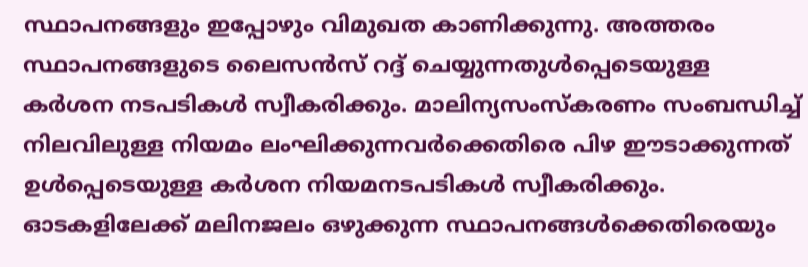സ്ഥാപനങ്ങളും ഇപ്പോഴും വിമുഖത കാണിക്കുന്നു. അത്തരം സ്ഥാപനങ്ങളുടെ ലൈസൻസ് റദ്ദ് ചെയ്യുന്നതുൾപ്പെടെയുള്ള കർശന നടപടികൾ സ്വീകരിക്കും. മാലിന്യസംസ്കരണം സംബന്ധിച്ച് നിലവിലുള്ള നിയമം ലംഘിക്കുന്നവർക്കെതിരെ പിഴ ഈടാക്കുന്നത് ഉൾപ്പെടെയുള്ള കർശന നിയമനടപടികൾ സ്വീകരിക്കും. ഓടകളിലേക്ക് മലിനജലം ഒഴുക്കുന്ന സ്ഥാപനങ്ങൾക്കെതിരെയും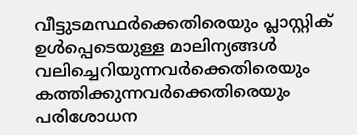വീട്ടുടമസ്ഥർക്കെതിരെയും പ്ലാസ്റ്റിക് ഉൾപ്പെടെയുള്ള മാലിന്യങ്ങൾ വലിച്ചെറിയുന്നവർക്കെതിരെയും കത്തിക്കുന്നവർക്കെതിരെയും പരിശോധന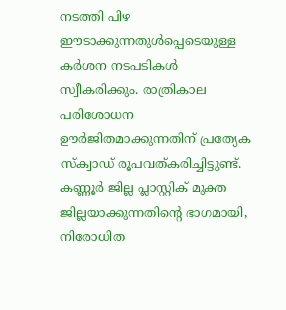നടത്തി പിഴ ഈടാക്കുന്നതുൾപ്പെടെയുള്ള കർശന നടപടികൾ സ്വീകരിക്കും. രാത്രികാല പരിശോധന ഊർജിതമാക്കുന്നതിന് പ്രത്യേക സ്ക്വാഡ് രൂപവത്കരിച്ചിട്ടുണ്ട്. കണ്ണൂർ ജില്ല പ്ലാസ്റ്റിക് മുക്ത ജില്ലയാക്കുന്നതിന്റെ ഭാഗമായി, നിരോധിത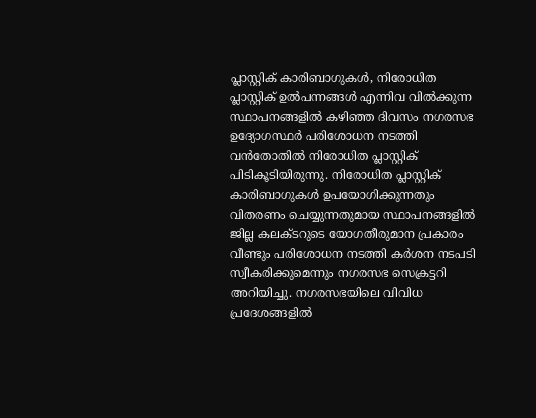പ്ലാസ്റ്റിക് കാരിബാഗുകൾ, നിരോധിത പ്ലാസ്റ്റിക് ഉൽപന്നങ്ങൾ എന്നിവ വിൽക്കുന്ന സ്ഥാപനങ്ങളിൽ കഴിഞ്ഞ ദിവസം നഗരസഭ ഉദ്യോഗസ്ഥർ പരിശോധന നടത്തി വൻതോതിൽ നിരോധിത പ്ലാസ്റ്റിക് പിടികൂടിയിരുന്നു. നിരോധിത പ്ലാസ്റ്റിക് കാരിബാഗുകൾ ഉപയോഗിക്കുന്നതും വിതരണം ചെയ്യുന്നതുമായ സ്ഥാപനങ്ങളിൽ ജില്ല കലക്ടറുടെ യോഗതീരുമാന പ്രകാരം വീണ്ടും പരിശോധന നടത്തി കർശന നടപടി സ്വീകരിക്കുമെന്നും നഗരസഭ സെക്രട്ടറി അറിയിച്ചു. നഗരസഭയിലെ വിവിധ പ്രദേശങ്ങളിൽ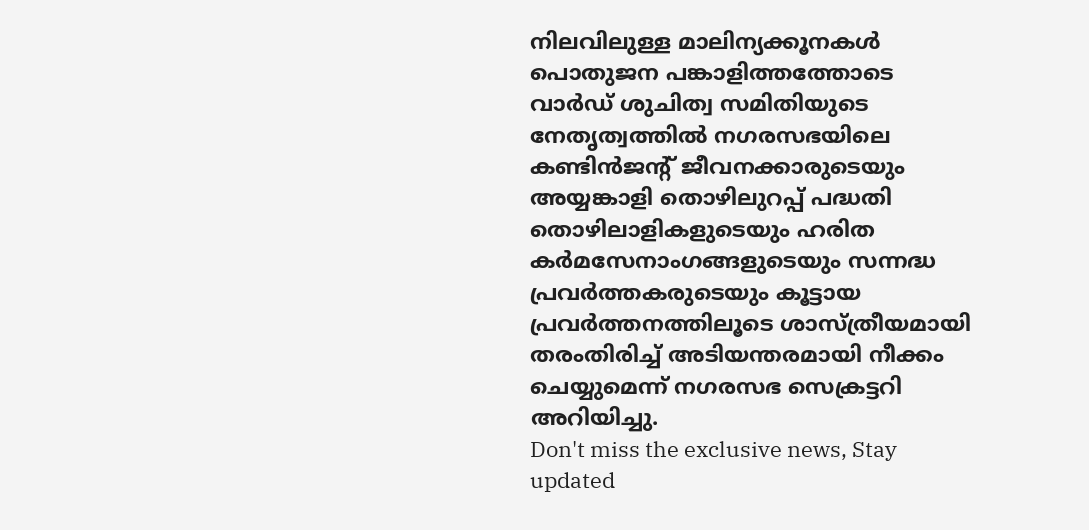നിലവിലുള്ള മാലിന്യക്കൂനകൾ പൊതുജന പങ്കാളിത്തത്തോടെ വാർഡ് ശുചിത്വ സമിതിയുടെ നേതൃത്വത്തിൽ നഗരസഭയിലെ കണ്ടിൻജന്റ് ജീവനക്കാരുടെയും അയ്യങ്കാളി തൊഴിലുറപ്പ് പദ്ധതി തൊഴിലാളികളുടെയും ഹരിത കർമസേനാംഗങ്ങളുടെയും സന്നദ്ധ പ്രവർത്തകരുടെയും കൂട്ടായ പ്രവർത്തനത്തിലൂടെ ശാസ്ത്രീയമായി തരംതിരിച്ച് അടിയന്തരമായി നീക്കം ചെയ്യുമെന്ന് നഗരസഭ സെക്രട്ടറി അറിയിച്ചു.
Don't miss the exclusive news, Stay updated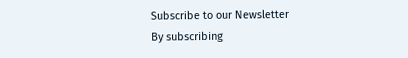Subscribe to our Newsletter
By subscribing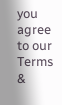you agree to our Terms &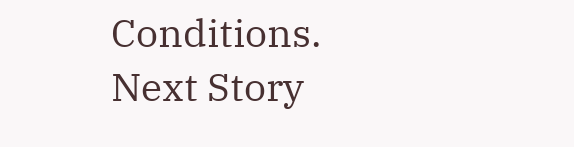Conditions.
Next Story